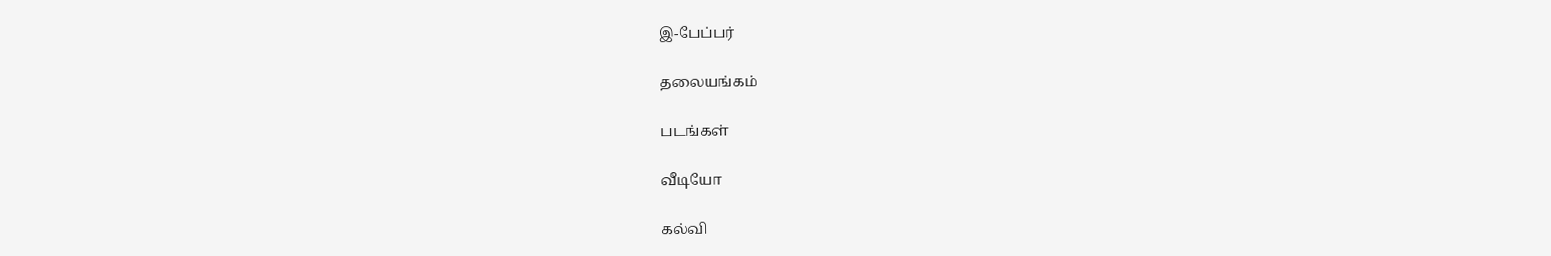இ-பேப்பர்

தலையங்கம்

படங்கள்

வீடியோ

கல்வி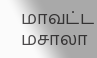மாவட்ட மசாலா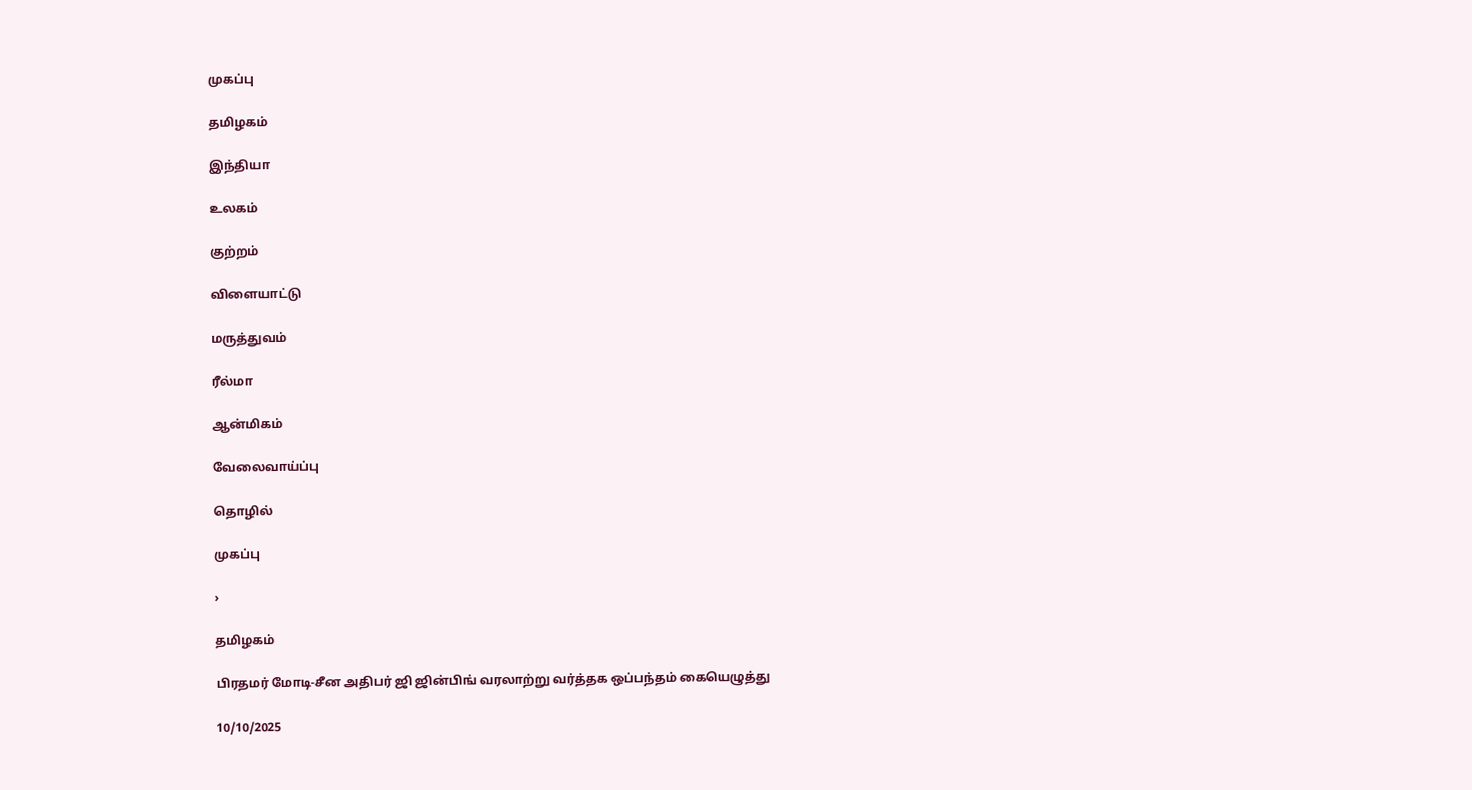முகப்பு

தமிழகம்

இந்தியா

உலகம்

குற்றம்

விளையாட்டு

மருத்துவம்

ரீல்மா

ஆன்மிகம்

வேலைவாய்ப்பு

தொழில்

முகப்பு

›

தமிழகம்

பிரதமர் மோடி-சீன அதிபர் ஜி ஜின்பிங் வரலாற்று வர்த்தக ஒப்பந்தம் கையெழுத்து

10/10/2025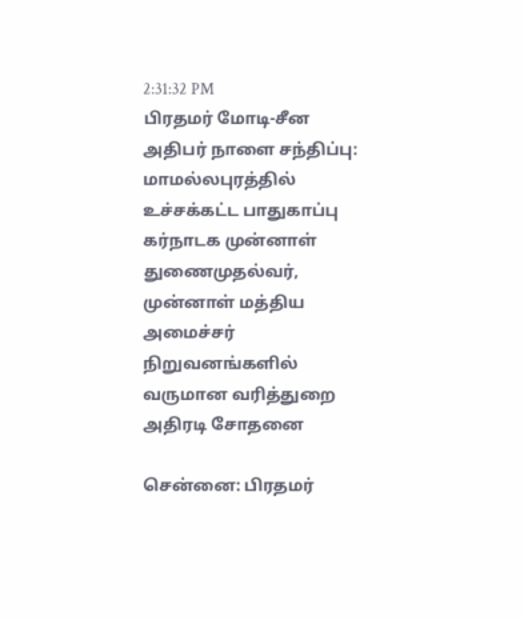2:31:32 PM
பிரதமர் மோடி-சீன அதிபர் நாளை சந்திப்பு: மாமல்லபுரத்தில் உச்சக்கட்ட பாதுகாப்பு கர்நாடக முன்னாள் துணைமுதல்வர், முன்னாள் மத்திய அமைச்சர் நிறுவனங்களில் வருமான வரித்துறை அதிரடி சோதனை

சென்னை: பிரதமர்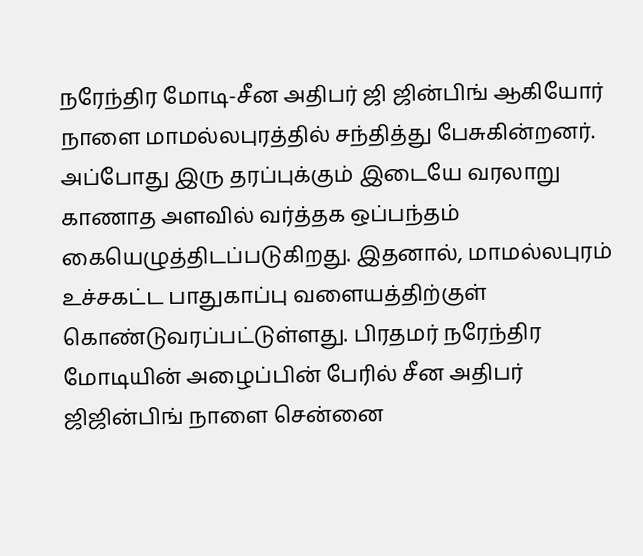நரேந்திர மோடி-சீன அதிபர் ஜி ஜின்பிங் ஆகியோர் நாளை மாமல்லபுரத்தில் சந்தித்து பேசுகின்றனர். அப்போது இரு தரப்புக்கும் இடையே வரலாறு காணாத அளவில் வர்த்தக ஒப்பந்தம் கையெழுத்திடப்படுகிறது. இதனால், மாமல்லபுரம் உச்சகட்ட பாதுகாப்பு வளையத்திற்குள் கொண்டுவரப்பட்டுள்ளது. பிரதமர் நரேந்திர மோடியின் அழைப்பின் பேரில் சீன அதிபர் ஜிஜின்பிங் நாளை சென்னை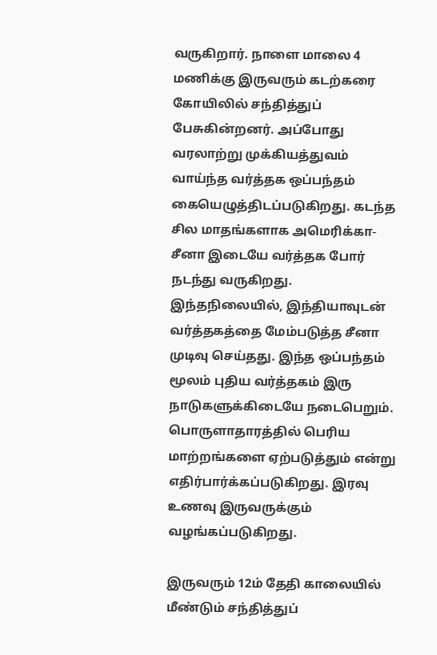வருகிறார். நாளை மாலை 4 மணிக்கு இருவரும் கடற்கரை கோயிலில் சந்தித்துப் பேசுகின்றனர். அப்போது வரலாற்று முக்கியத்துவம் வாய்ந்த வர்த்தக ஒப்பந்தம் கையெழுத்திடப்படுகிறது. கடந்த சில மாதங்களாக அமெரிக்கா-சீனா இடையே வர்த்தக போர் நடந்து வருகிறது. இந்தநிலையில், இந்தியாவுடன் வர்த்தகத்தை மேம்படுத்த சீனா முடிவு செய்தது. இந்த ஒப்பந்தம் மூலம் புதிய வர்த்தகம் இரு நாடுகளுக்கிடையே நடைபெறும். பொருளாதாரத்தில் பெரிய மாற்றங்களை ஏற்படுத்தும் என்று எதிர்பார்க்கப்படுகிறது. இரவு உணவு இருவருக்கும் வழங்கப்படுகிறது.

இருவரும் 12ம் தேதி காலையில் மீண்டும் சந்தித்துப்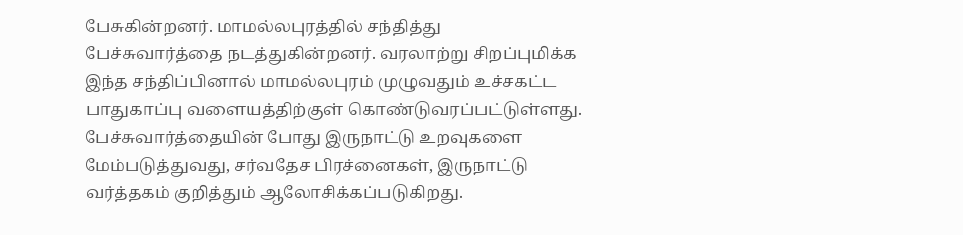பேசுகின்றனர். மாமல்லபுரத்தில் சந்தித்து பேச்சுவார்த்தை நடத்துகின்றனர். வரலாற்று சிறப்புமிக்க இந்த சந்திப்பினால் மாமல்லபுரம் முழுவதும் உச்சகட்ட பாதுகாப்பு வளையத்திற்குள் கொண்டுவரப்பட்டுள்ளது. பேச்சுவார்த்தையின் போது இருநாட்டு உறவுகளை மேம்படுத்துவது, சர்வதேச பிரச்னைகள், இருநாட்டு வர்த்தகம் குறித்தும் ஆலோசிக்கப்படுகிறது.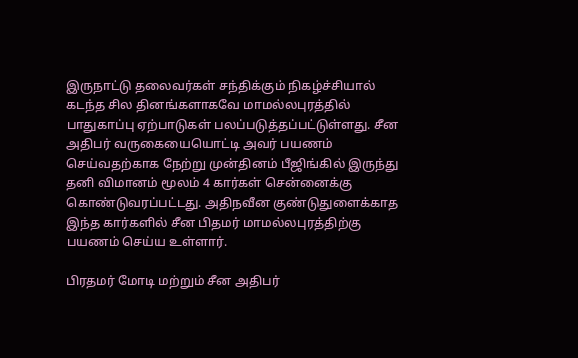இருநாட்டு தலைவர்கள் சந்திக்கும் நிகழ்ச்சியால் கடந்த சில தினங்களாகவே மாமல்லபுரத்தில் பாதுகாப்பு ஏற்பாடுகள் பலப்படுத்தப்பட்டுள்ளது. சீன அதிபர் வருகையையொட்டி அவர் பயணம் செய்வதற்காக நேற்று முன்தினம் பீஜிங்கில் இருந்து தனி விமானம் மூலம் 4 கார்கள் சென்னைக்கு கொண்டுவரப்பட்டது. அதிநவீன குண்டுதுளைக்காத இந்த கார்களில் சீன பிதமர் மாமல்லபுரத்திற்கு பயணம் செய்ய உள்ளார்.

பிரதமர் மோடி மற்றும் சீன அதிபர்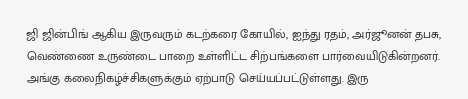ஜி ஜின்பிங் ஆகிய இருவரும் கடற்கரை கோயில், ஐந்து ரதம், அர்ஜூனன் தபசு, வெண்ணை உருண்டை பாறை உள்ளிட்ட சிற்பங்களை பார்வையிடுகின்றனர். அங்கு கலைநிகழ்ச்சிகளுக்கும் ஏற்பாடு செய்யப்பட்டுள்ளது. இரு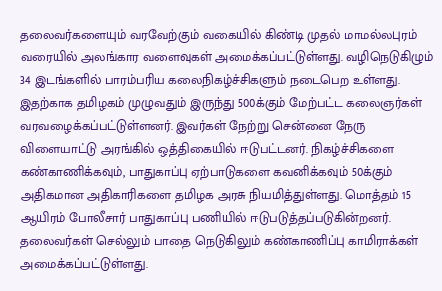தலைவர்களையும் வரவேற்கும் வகையில் கிண்டி முதல் மாமல்லபுரம் வரையில் அலங்கார வளைவுகள் அமைக்கப்பட்டுள்ளது. வழிநெடுகிழும் 34 இடங்களில் பாரம்பரிய கலைநிகழ்ச்சிகளும் நடைபெற உள்ளது. இதற்காக தமிழகம் முழுவதும் இருந்து 500க்கும் மேற்பட்ட கலைஞர்கள் வரவழைக்கப்பட்டுள்ளனர். இவர்கள் நேற்று சென்னை நேரு விளையாட்டு அரங்கில் ஒத்திகையில் ஈடுபட்டனர். நிகழ்ச்சிகளை கண்காணிக்கவும், பாதுகாப்பு ஏற்பாடுகளை கவனிக்கவும் 50க்கும் அதிகமான அதிகாரிகளை தமிழக அரசு நியமித்துள்ளது. மொத்தம் 15 ஆயிரம் போலீசார் பாதுகாப்பு பணியில் ஈடுபடுத்தப்படுகின்றனர். தலைவர்கள் செல்லும் பாதை நெடுகிலும் கண்காணிப்பு காமிராக்கள் அமைக்கப்பட்டுள்ளது.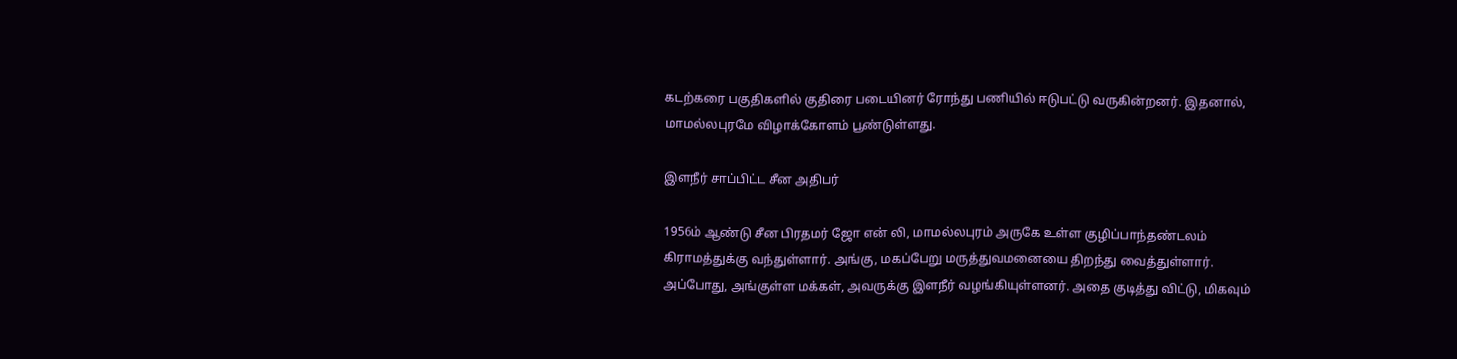கடற்கரை பகுதிகளில் குதிரை படையினர் ரோந்து பணியில் ஈடுபட்டு வருகின்றனர். இதனால், மாமல்லபுரமே விழாக்கோளம் பூண்டுள்ளது.

இளநீர் சாப்பிட்ட சீன அதிபர்

1956ம் ஆண்டு சீன பிரதமர் ஜோ என் லி, மாமல்லபுரம் அருகே உள்ள குழிப்பாந்தண்டலம் கிராமத்துக்கு வந்துள்ளார். அங்கு, மகப்பேறு மருத்துவமனையை திறந்து வைத்துள்ளார். அப்போது, அங்குள்ள மக்கள், அவருக்கு இளநீர் வழங்கியுள்ளனர். அதை குடித்து விட்டு, மிகவும்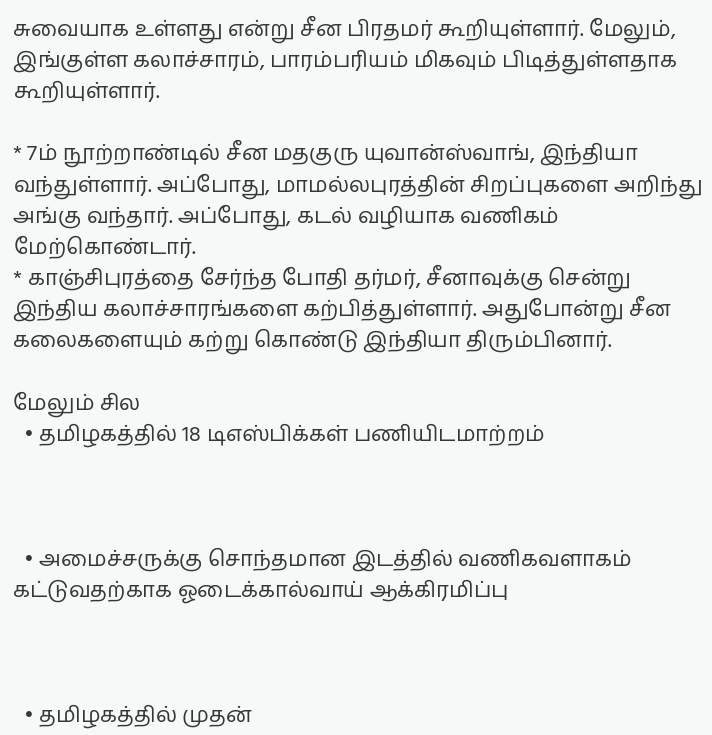சுவையாக உள்ளது என்று சீன பிரதமர் கூறியுள்ளார். மேலும், இங்குள்ள கலாச்சாரம், பாரம்பரியம் மிகவும் பிடித்துள்ளதாக கூறியுள்ளார்.

* 7ம் நூற்றாண்டில் சீன மதகுரு யுவான்ஸ்வாங், இந்தியா வந்துள்ளார். அப்போது, மாமல்லபுரத்தின் சிறப்புகளை அறிந்து அங்கு வந்தார். அப்போது, கடல் வழியாக வணிகம் மேற்கொண்டார்.
* காஞ்சிபுரத்தை சேர்ந்த போதி தர்மர், சீனாவுக்கு சென்று இந்திய கலாச்சாரங்களை கற்பித்துள்ளார். அதுபோன்று சீன கலைகளையும் கற்று கொண்டு இந்தியா திரும்பினார்.

மேலும் சில
  • தமிழகத்தில் 18 டிஎஸ்பிக்கள் பணியிடமாற்றம்



  • அமைச்சருக்கு சொந்தமான இடத்தில் வணிகவளாகம் கட்டுவதற்காக ஓடைக்கால்வாய் ஆக்கிரமிப்பு



  • தமிழகத்தில் முதன்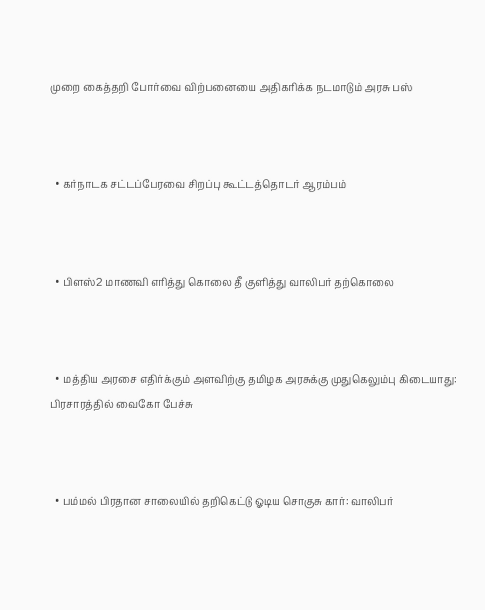முறை கைத்தறி போர்வை விற்பனையை அதிகரிக்க நடமாடும் அரசு பஸ்



  • கர்நாடக சட்டப்பேரவை சிறப்பு கூட்டத்தொடர் ஆரம்பம்



  • பிளஸ்2 மாணவி எரித்து கொலை தீ குளித்து வாலிபர் தற்கொலை



  • மத்திய அரசை எதிர்க்கும் அளவிற்கு தமிழக அரசுக்கு முதுகெலும்பு கிடையாது: பிரசாரத்தில் வைகோ பேச்சு



  • பம்மல் பிரதான சாலையில் தறிகெட்டு ஓடிய சொகுசு கார்: வாலிபர்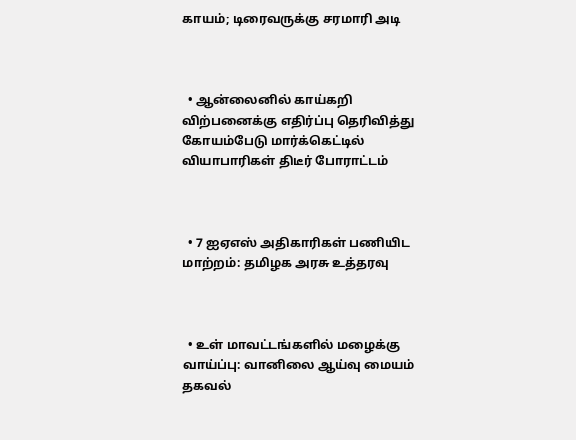காயம்; டிரைவருக்கு சரமாரி அடி



  • ஆன்லைனில் காய்கறி விற்பனைக்கு எதிர்ப்பு தெரிவித்து கோயம்பேடு மார்க்கெட்டில் வியாபாரிகள் திடீர் போராட்டம்



  • 7 ஐஏஎஸ் அதிகாரிகள் பணியிட மாற்றம்: தமிழக அரசு உத்தரவு



  • உள் மாவட்டங்களில் மழைக்கு வாய்ப்பு: வானிலை ஆய்வு மையம் தகவல்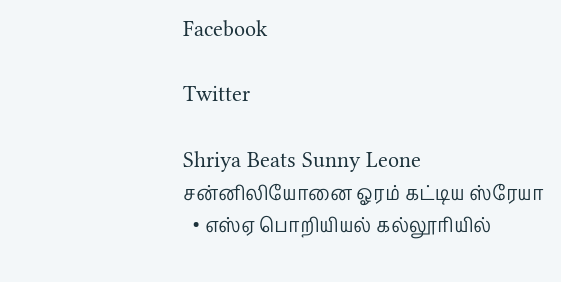Facebook

Twitter

Shriya Beats Sunny Leone
சன்னிலியோனை ஓரம் கட்டிய ஸ்ரேயா
  • எஸ்ஏ பொறியியல் கல்லூரியில்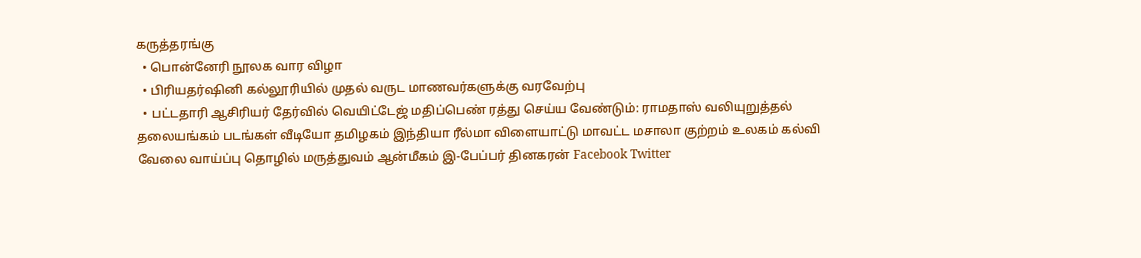கருத்தரங்கு
  • பொன்னேரி நூலக வார விழா
  • பிரியதர்ஷினி கல்லூரியில் முதல் வருட மாணவர்களுக்கு வரவேற்பு
  • பட்டதாரி ஆசிரியர் தேர்வில் வெயிட்டேஜ் மதிப்பெண் ரத்து செய்ய வேண்டும்: ராமதாஸ் வலியுறுத்தல்
தலையங்கம் படங்கள் வீடியோ தமிழகம் இந்தியா ரீல்மா விளையாட்டு மாவட்ட மசாலா குற்றம் உலகம் கல்வி வேலை வாய்ப்பு தொழில் மருத்துவம் ஆன்மீகம் இ-பேப்பர் தினகரன் Facebook Twitter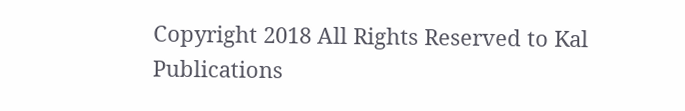Copyright 2018 All Rights Reserved to Kal Publications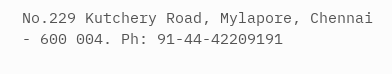No.229 Kutchery Road, Mylapore, Chennai - 600 004. Ph: 91-44-42209191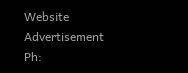Website Advertisement
Ph: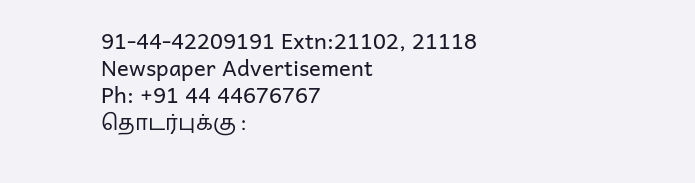91-44-42209191 Extn:21102, 21118
Newspaper Advertisement
Ph: +91 44 44676767
தொடர்புக்கு :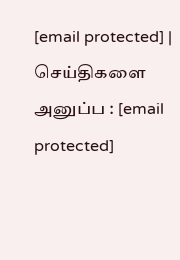[email protected] | செய்திகளை அனுப்ப : [email protected]